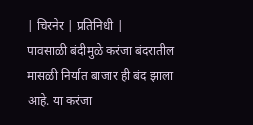| चिरनेर | प्रतिनिधी |
पावसाळी बंदीमुळे करंजा बंदरातील मासळी निर्यात बाजार ही बंद झाला आहे. या करंजा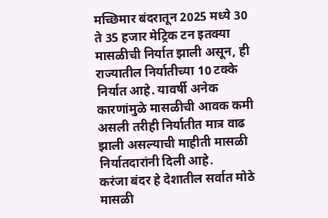मच्छिमार बंदरातून 2025 मध्ये 30 ते 35 हजार मेट्रिक टन इतक्या मासळीची निर्यात झाली असून, ही राज्यातील निर्यातीच्या 10 टक्के निर्यात आहे. यावर्षी अनेक कारणांमुळे मासळीची आवक कमी असली तरीही निर्यातीत मात्र वाढ झाली असल्याची माहीती मासळी निर्यातदारांनी दिली आहे.
करंजा बंदर हे देशातील सर्वात मोठे मासळी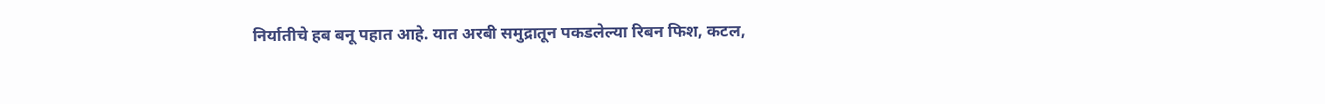निर्यातीचे हब बनू पहात आहे. यात अरबी समुद्रातून पकडलेल्या रिबन फिश, कटल,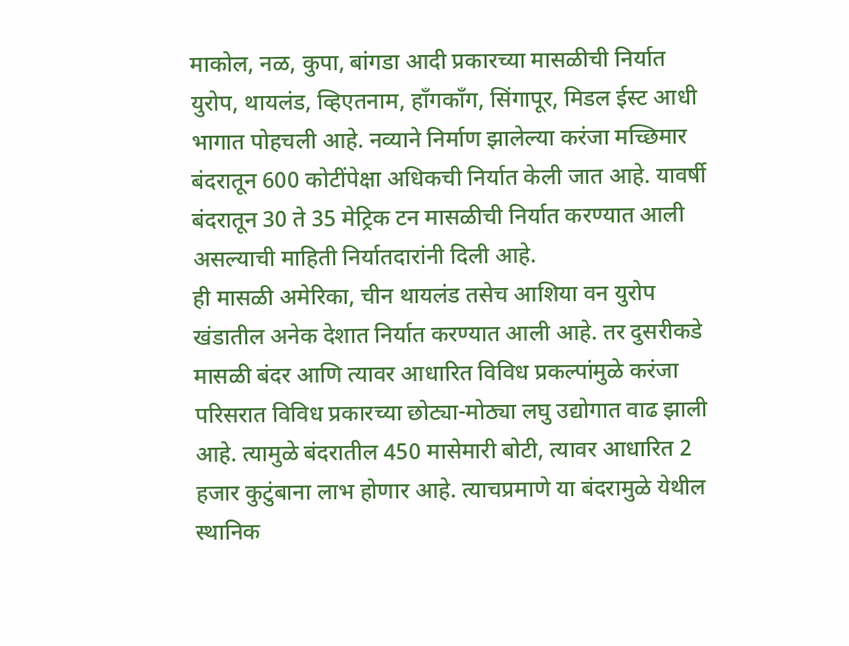माकोल, नळ, कुपा, बांगडा आदी प्रकारच्या मासळीची निर्यात युरोप, थायलंड, व्हिएतनाम, हाँगकाँग, सिंगापूर, मिडल ईस्ट आधी भागात पोहचली आहे. नव्याने निर्माण झालेल्या करंजा मच्छिमार बंदरातून 600 कोटींपेक्षा अधिकची निर्यात केली जात आहे. यावर्षी बंदरातून 30 ते 35 मेट्रिक टन मासळीची निर्यात करण्यात आली असल्याची माहिती निर्यातदारांनी दिली आहे.
ही मासळी अमेरिका, चीन थायलंड तसेच आशिया वन युरोप खंडातील अनेक देशात निर्यात करण्यात आली आहे. तर दुसरीकडे मासळी बंदर आणि त्यावर आधारित विविध प्रकल्पांमुळे करंजा परिसरात विविध प्रकारच्या छोट्या-मोठ्या लघु उद्योगात वाढ झाली आहे. त्यामुळे बंदरातील 450 मासेमारी बोटी, त्यावर आधारित 2 हजार कुटुंबाना लाभ होणार आहे. त्याचप्रमाणे या बंदरामुळे येथील स्थानिक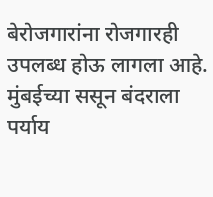बेरोजगारांना रोजगारही उपलब्ध होऊ लागला आहे. मुंबईच्या ससून बंदराला पर्याय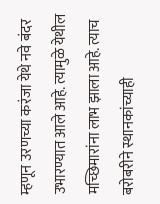म्हणून उरणच्या करंजा येथे नवे बंदर उभारण्यात आले आहे. त्यामुळे येथील मच्छिमारांना लाभ झाला आहे. त्याच बरोबरीने स्थानकांच्याही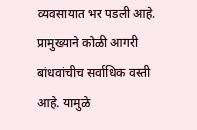व्यवसायात भर पडली आहे.
प्रामुख्याने कोळी आगरी बांधवांचीच सर्वाधिक वस्ती आहे. यामुळे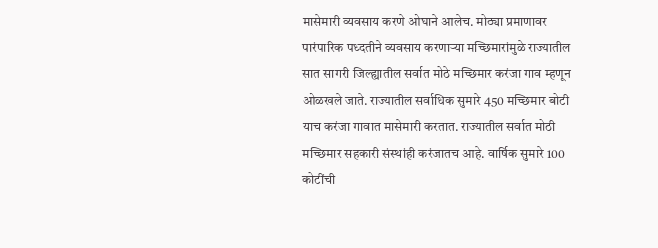मासेमारी व्यवसाय करणे ओघाने आलेच. मोठ्या प्रमाणावर पारंपारिक पध्दतीने व्यवसाय करणाऱ्या मच्छिमारांमुळे राज्यातील सात सागरी जिल्ह्यातील सर्वात मोठे मच्छिमार करंजा गाव म्हणून ओळखले जाते. राज्यातील सर्वाधिक सुमारे 450 मच्छिमार बोटी याच करंजा गावात मासेमारी करतात. राज्यातील सर्वात मोठी मच्छिमार सहकारी संस्थांही करंजातच आहे. वार्षिक सुमारे 100 कोटींची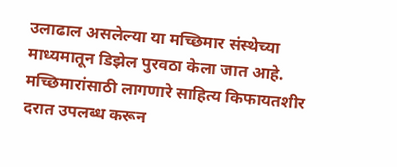उलाढाल असलेल्या या मच्छिमार संस्थेच्या माध्यमातून डिझेल पुरवठा केला जात आहे. मच्छिमारांसाठी लागणारे साहित्य किफायतशीर दरात उपलब्ध करून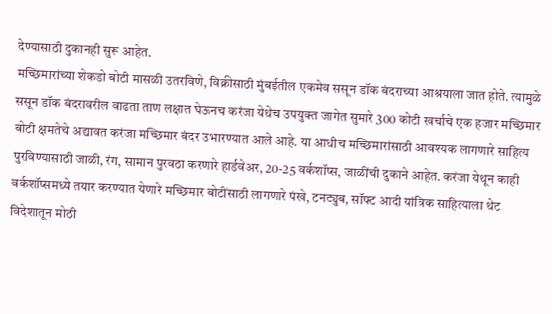देण्यासाठी दुकानही सुरू आहेत.
मच्छिमारांच्या शेकडो बोटी मासळी उतरविणे, विक्रीसाठी मुंबईतील एकमेव ससून डॉक बंदराच्या आश्रयाला जात होते. त्यामुळे ससून डॉक बंदरावरील वाढता ताण लक्षात घेऊनच करंजा येथेच उपयुक्त जागेत सुमारे 300 कोटी खर्चाचे एक हजार मच्छिमार बोटी क्षमतेचे अद्यावत करंजा मच्छिमार बंदर उभारण्यात आले आहे. या आधीच मच्छिमारांसाठी आवश्यक लागणारे साहित्य पुरविण्यासाठी जाळी, रंग, सामान पुरवठा करणारे हार्डवेअर, 20-25 वर्कशॉप्स, जाळींची दुकाने आहेत. करंजा येथून काही वर्कशॉप्समध्ये तयार करण्यात येणारे मच्छिमार बोटींसाठी लागणारे पंखे, टनट्युब, सॉफ्ट आदी यांत्रिक साहित्याला थेट विदेशातून मोठी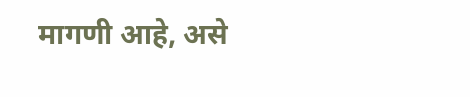मागणी आहे, असे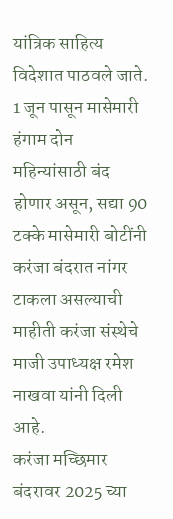यांत्रिक साहित्य विदेशात पाठवले जाते. 1 जून पासून मासेमारी हंगाम दोन महिन्यांसाठी बंद होणार असून, सद्या 90 टक्के मासेमारी बोटींनी करंजा बंदरात नांगर टाकला असल्याची माहीती करंजा संस्थेचे माजी उपाध्यक्ष रमेश नाखवा यांनी दिली आहे.
करंजा मच्छिमार बंदरावर 2025 च्या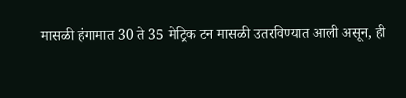मासळी हंगामात 30 ते 35 मेट्रिक टन मासळी उतरविण्यात आली असून, ही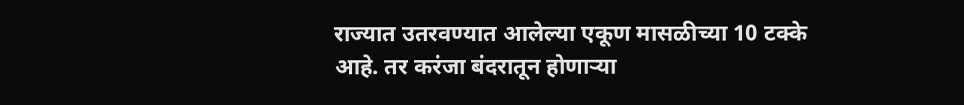राज्यात उतरवण्यात आलेल्या एकूण मासळीच्या 10 टक्के आहे. तर करंजा बंदरातून होणाऱ्या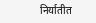निर्यातीत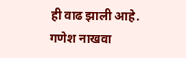ही वाढ झाली आहे.
गणेश नाखवा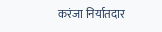करंजा निर्यातदार